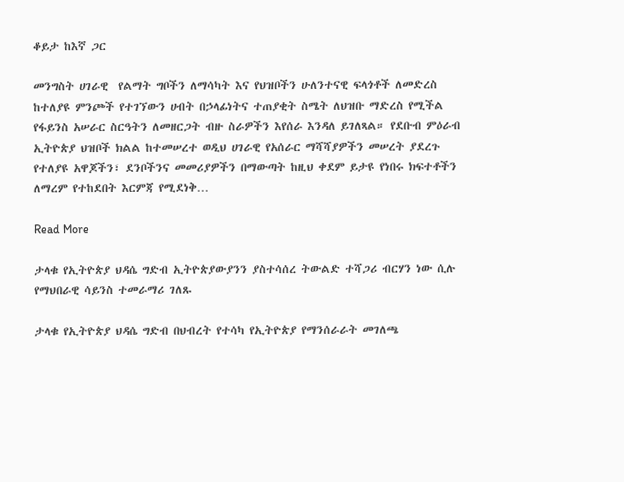ቆይታ ከእኛ ጋር

መንግስት ሀገራዊ  የልማት ግቦችን ለማሳካት እና የህዝቦችን ሁለንተናዊ ፍላጎቶች ለመድረስ ከተለያዩ ምንጮች የተገኘውን ሀብት በኃላፊነትና ተጠያቂት ስሜት ለህዝቡ ማድረስ የሚችል የፋይንስ አሠራር ስርዓትን ለመዘርጋት ብዙ ስራዎችን እየሰራ እንዳለ ይገለጻል። የደቡብ ምዕራብ ኢትዮጵያ ህዝቦች ክልል ከተመሠረተ ወዲህ ሀገራዊ የአሰራር ማሻሻያዎችን መሠረት ያደረጉ የተለያዩ አዋጆችን፣ ደንቦችንና መመሪያዎችን በማውጣት ከዚህ ቀደም ይታዩ የነበሩ ክፍተቶችን ለማረም የተከደበት እርምጃ የሚደነቅ…

Read More

ታላቁ የኢትዮጵያ ህዳሴ ግድብ ኢትዮጵያውያንን ያስተሳሰረ ትውልድ ተሻጋሪ ብርሃን ነው ሲሉ የማህበራዊ ሳይንስ ተመራማሪ ገለጹ

ታላቁ የኢትዮጵያ ህዳሴ ግድብ በህብረት የተሳካ የኢትዮጵያ የማንሰራራት መገለጫ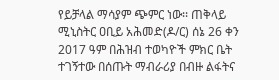የይቻላል ማሳያም ጭምር ነው፡፡ ጠቅላይ ሚኒስትር ዐቢይ አሕመድ(ዶ/ር) ሰኔ 26 ቀን 2017 ዓም በሕዝብ ተወካዮች ምክር ቤት ተገኝተው በሰጡት ማብራሪያ በብዙ ልፋትና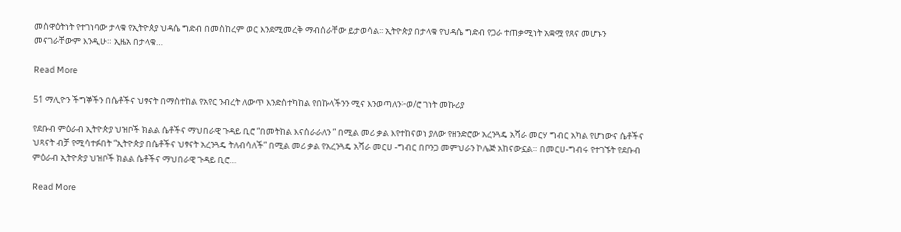መስዋዕትነት የተገነባው ታላቁ የኢትዮጰያ ህዳሴ ግድብ በመስከረም ወር እንደሚመረቅ ማብሰራቸው ይታወሳል፡፡ ኢትዮጵያ በታላቁ የህዳሴ ግድብ የጋራ ተጠቃሚነት አቋሟ የጸና መሆኑን መናገራቸውም እንዲሁ። ኢዜአ በታላቁ…

Read More

51 ማሊዮን ችግኞችን በሴቶችና ህፃናት በማስተከል የአየር ንብረት ለውጥ እንድስተካከል የበኩላችንን ሚና እንወጣለን፦ወ/ሮ ገነት መኩሪያ

የደቡብ ምዕራብ ኢትዮጵያ ህዝቦች ክልል ሴቶችና ማህበራዊ ጉዳይ ቢሮ “በመትከል እናሰራራለን ” በሚል መሪ ቃል እየተከናወነ ያለው የዘንድሮው አረንጓዴ አሻራ መርሃ ግብር አካል የሆነውና ሴቶችና ህጻናት ብቻ የሚሳተፉበት “ኢትዮጵያ በሴቶችና ህፃናት አረንጓዴ ትለብሳለች” በሚል መሪ ቃል የአረንጓዴ አሻራ መርሀ -ግብር በቦንጋ መምህራን ኮሌጅ አከናውኗል። በመርሀ-ግብሩ የተገኙት የደቡብ ምዕራብ ኢትዮጵያ ህዝቦች ክልል ሴቶችና ማህበራዊ ጉዳይ ቢሮ…

Read More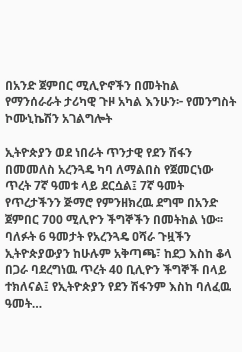በአንድ ጀምበር ሚሊዮኖችን በመትከል የማንሰራራት ታሪካዊ ጉዞ አካል እንሁን፦ የመንግስት ኮሙኒኬሽን አገልግሎት

ኢትዮጵያን ወደ ነበራት ጥንታዊ የደን ሽፋን በመመለስ አረንጓዴ ካባ ለማልበስ የጀመርነው ጥረት 7ኛ ዓመቱ ላይ ደርሷል፤ 7ኛ ዓመት የጥረታችንን ጅማሮ የምንዘክረዉ ደግሞ በአንድ ጀምበር 700 ሚሊዮን ችግኞችን በመትከል ነው፡፡ ባለፉት 6 ዓመታት የአረንጓዴ ዐሻራ ጉዟችን ኢትዮጵያውያን ከሁሉም አቅጣጫ፣ ከደጋ እስከ ቆላ በጋራ ባደረግነዉ ጥረት 40 ቢሊዮን ችግኞች በላይ ተክለናል፤ የኢትዮጵያን የደን ሽፋንም እስከ ባለፈዉ ዓመት…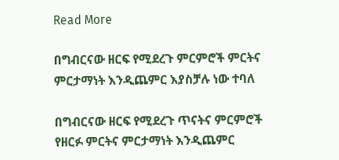Read More

በግብርናው ዘርፍ የሚደረጉ ምርምሮች ምርትና ምርታማነት እንዲጨምር እያስቻሉ ነው ተባለ

በግብርናው ዘርፍ የሚደረጉ ጥናትና ምርምሮች የዘርፉ ምርትና ምርታማነት እንዲጨምር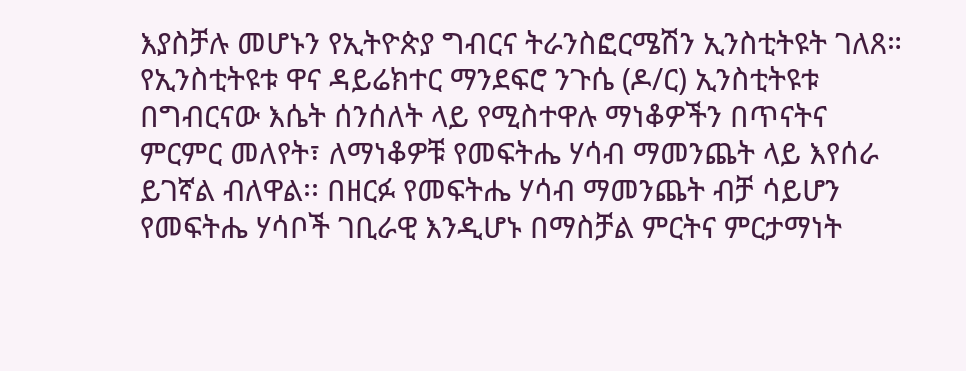እያስቻሉ መሆኑን የኢትዮጵያ ግብርና ትራንስፎርሜሽን ኢንስቲትዩት ገለጸ። የኢንስቲትዩቱ ዋና ዳይሬክተር ማንደፍሮ ንጉሴ (ዶ/ር) ኢንስቲትዩቱ በግብርናው እሴት ሰንሰለት ላይ የሚስተዋሉ ማነቆዎችን በጥናትና ምርምር መለየት፣ ለማነቆዎቹ የመፍትሔ ሃሳብ ማመንጨት ላይ እየሰራ ይገኛል ብለዋል፡፡ በዘርፉ የመፍትሔ ሃሳብ ማመንጨት ብቻ ሳይሆን የመፍትሔ ሃሳቦች ገቢራዊ እንዲሆኑ በማስቻል ምርትና ምርታማነት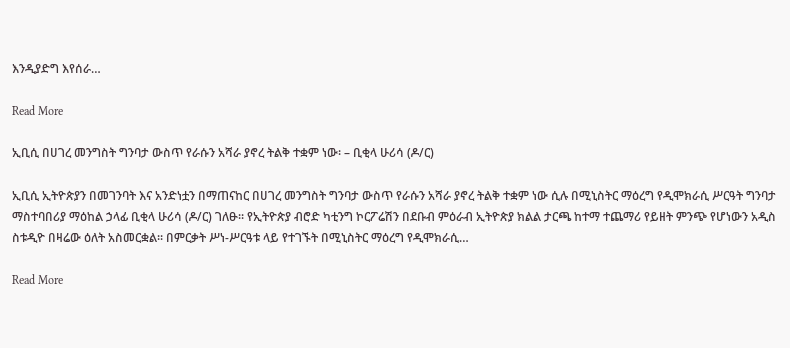እንዲያድግ እየሰራ…

Read More

ኢቢሲ በሀገረ መንግስት ግንባታ ውስጥ የራሱን አሻራ ያኖረ ትልቅ ተቋም ነው፡ – ቢቂላ ሁሪሳ (ዶ/ር)

ኢቢሲ ኢትዮጵያን በመገንባት እና አንድነቷን በማጠናከር በሀገረ መንግስት ግንባታ ውስጥ የራሱን አሻራ ያኖረ ትልቅ ተቋም ነው ሲሉ በሚኒስትር ማዕረግ የዲሞክራሲ ሥርዓት ግንባታ ማስተባበሪያ ማዕከል ኃላፊ ቢቂላ ሁሪሳ (ዶ/ር) ገለፁ፡፡ የኢትዮጵያ ብሮድ ካቲንግ ኮርፖሬሽን በደቡብ ምዕራብ ኢትዮጵያ ክልል ታርጫ ከተማ ተጨማሪ የይዘት ምንጭ የሆነውን አዲስ ስቱዲዮ በዛሬው ዕለት አስመርቋል፡፡ በምርቃት ሥነ-ሥርዓቱ ላይ የተገኙት በሚኒስትር ማዕረግ የዲሞክራሲ…

Read More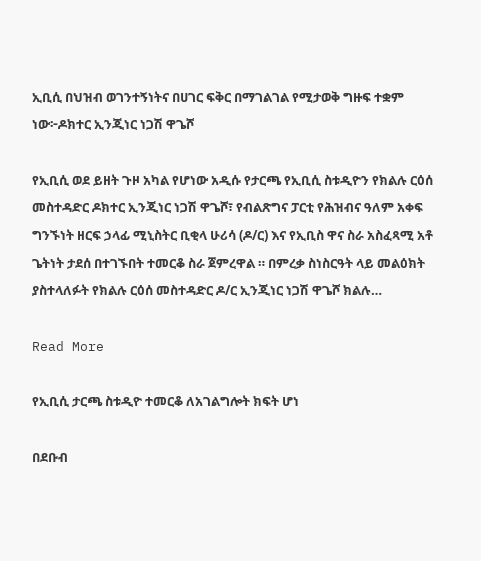ኢቢሲ በህዝብ ወገንተኝነትና በሀገር ፍቅር በማገልገል የሚታወቅ ግዙፍ ተቋም ነው፦ዶክተር ኢንጂነር ነጋሽ ዋጌሾ

የኢቢሲ ወደ ይዘት ጉዞ አካል የሆነው አዲሱ የታርጫ የኢቢሲ ስቱዲዮን የክልሉ ርዕሰ መስተዳድር ዶክተር ኢንጂነር ነጋሽ ዋጌሾ፣ የብልጽግና ፓርቲ የሕዝብና ዓለም አቀፍ ግንኙነት ዘርፍ ኃላፊ ሚኒስትር ቢቂላ ሁሪሳ (ዶ/ር) እና የኢቢስ ዋና ስራ አስፈጻሚ አቶ ጌትነት ታደሰ በተገኙበት ተመርቆ ስራ ጀምረዋል ። በምረቃ ስነስርዓት ላይ መልዕክት ያስተላለፉት የክልሉ ርዕሰ መስተዳድር ዶ/ር ኢንጂነር ነጋሽ ዋጌሾ ክልሉ…

Read More

የኢቢሲ ታርጫ ስቱዲዮ ተመርቆ ለአገልግሎት ክፍት ሆነ

በደቡብ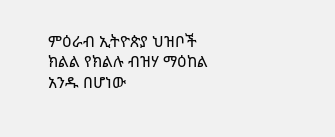ምዕራብ ኢትዮጵያ ህዝቦች ክልል የክልሉ ብዝሃ ማዕከል አንዱ በሆነው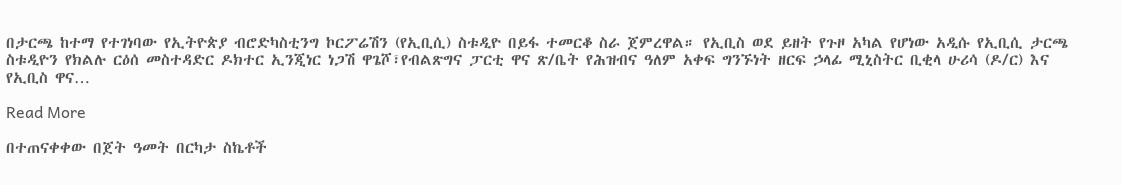በታርጫ ከተማ የተገነባው የኢትዮጵያ ብሮድካስቲንግ ኮርፖሬሽን (የኢቢሲ) ስቱዲዮ በይፋ ተመርቆ ስራ ጀምረዋል። የኢቢስ ወደ ይዘት የጉዞ አካል የሆነው አዲሱ የኢቢሲ ታርጫ ስቱዲዮን የክልሉ ርዕሰ መስተዳድር ዶክተር ኢንጂነር ነጋሽ ዋጌሾ፣የብልጽግና ፓርቲ ዋና ጽ/ቤት የሕዝብና ዓለም አቀፍ ግንኙነት ዘርፍ ኃላፊ ሚኒስትር ቢቂላ ሁሪሳ (ዶ/ር) እና የኢቢስ ዋና…

Read More

በተጠናቀቀው በጀት ዓመት በርካታ ስኬቶች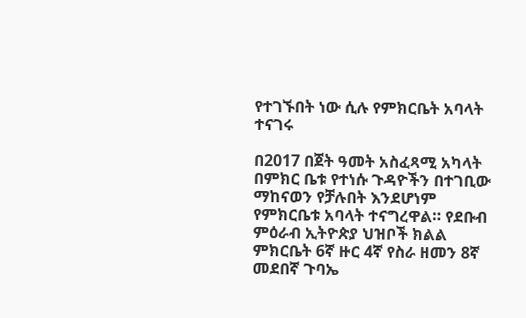የተገኙበት ነው ሲሉ የምክርቤት አባላት ተናገሩ

በ2017 በጀት ዓመት አስፈጻሚ አካላት በምክር ቤቱ የተነሱ ጉዳዮችን በተገቢው ማከናወን የቻሉበት እንደሆነም የምክርቤቱ አባላት ተናግረዋል። የደቡብ ምዕራብ ኢትዮጵያ ህዝቦች ክልል ምክርቤት 6ኛ ዙር 4ኛ የስራ ዘመን 8ኛ መደበኛ ጉባኤ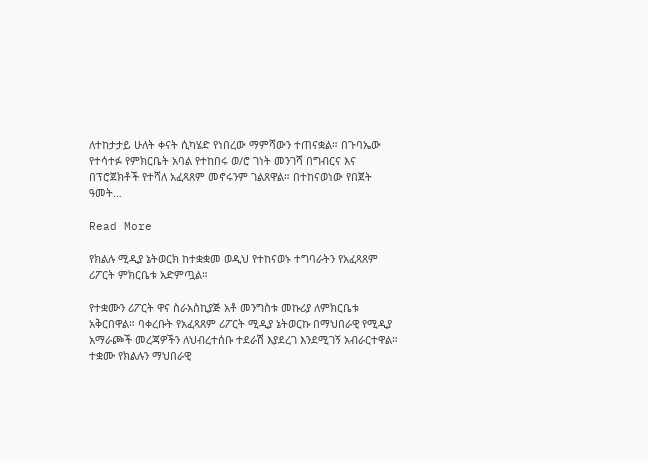ለተከታታይ ሁለት ቀናት ሲካሄድ የነበረው ማምሻውን ተጠናቋል። በጉባኤው የተሳተፉ የምክርቤት አባል የተከበሩ ወ/ሮ ገነት መንገሻ በግብርና እና በፕሮጀክቶች የተሻለ አፈጻጸም መኖሩንም ገልጸዋል። በተከናወነው የበጀት ዓመት…

Read More

የክልሉ ሚዲያ ኔትወርክ ከተቋቋመ ወዲህ የተከናወኑ ተግባራትን የአፈጻጸም ሪፖርት ምክርቤቱ አድምጧል።

የተቋሙን ሪፖርት ዋና ስራአስኪያጅ አቶ መንግስቱ መኩሪያ ለምክርቤቱ አቅርበዋል። ባቀረቡት የአፈጻጸም ሪፖርት ሚዲያ ኔትወርኩ በማህበራዊ የሚዲያ አማራጮች መረጃዎችን ለህብረተሰቡ ተደራሽ እያደረገ እንደሚገኝ አብራርተዋል። ተቋሙ የክልሉን ማህበራዊ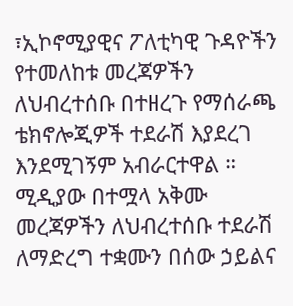፣ኢኮኖሚያዊና ፖለቲካዊ ጉዳዮችን የተመለከቱ መረጃዎችን ለህብረተሰቡ በተዘረጉ የማሰራጫ ቴክኖሎጂዎች ተደራሽ እያደረገ እንደሚገኝም አብራርተዋል ። ሚዲያው በተሟላ አቅሙ መረጃዎችን ለህብረተሰቡ ተደራሽ ለማድረግ ተቋሙን በሰው ኃይልና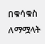በቁሳቁስ ለማሟላት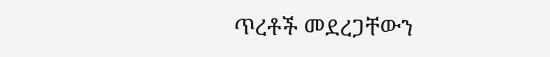ጥረቶች መደረጋቸውን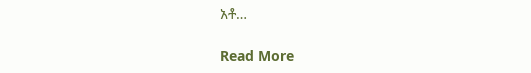አቶ…

Read More